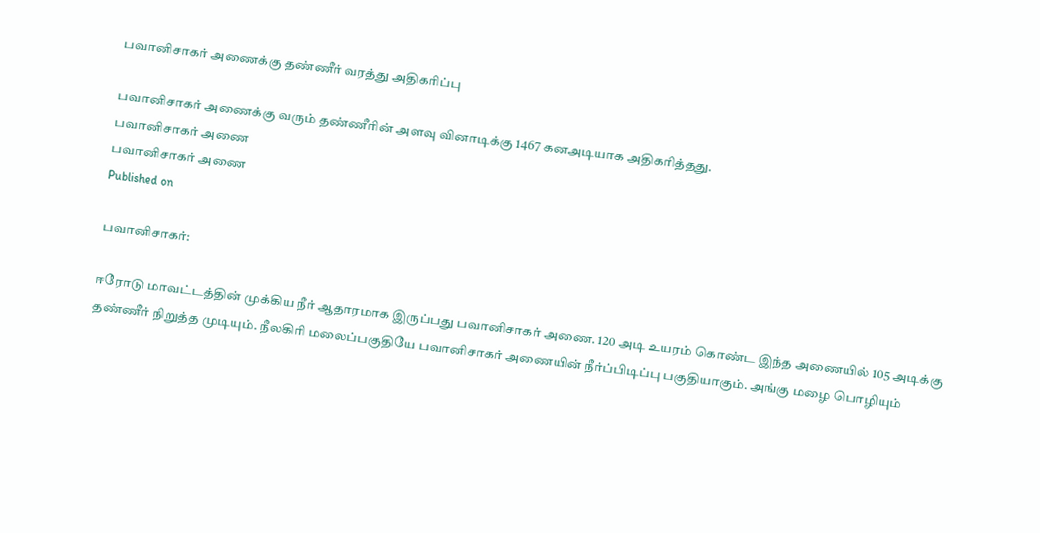பவானிசாகர் அணைக்கு தண்ணீர் வரத்து அதிகரிப்பு

பவானிசாகர் அணைக்கு வரும் தண்ணீரின் அளவு வினாடிக்கு 1467 கனஅடியாக அதிகரித்தது.
பவானிசாகர் அணை
பவானிசாகர் அணை
Published on

பவானிசாகர்:

ஈரோடு மாவட்டத்தின் முக்கிய நீர் ஆதாரமாக இருப்பது பவானிசாகர் அணை. 120 அடி உயரம் கொண்ட இந்த அணையில் 105 அடிக்கு தண்ணீர் நிறுத்த முடியும். நீலகிரி மலைப்பகுதியே பவானிசாகர் அணையின் நீர்ப்பிடிப்பு பகுதியாகும். அங்கு மழை பொழியும்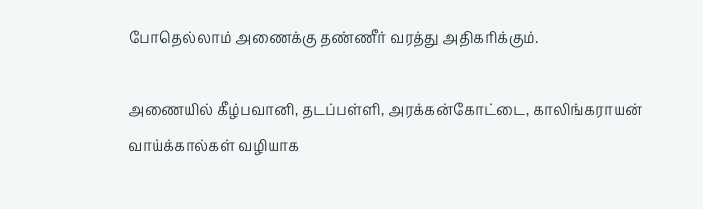போதெல்லாம் அணைக்கு தண்ணீர் வரத்து அதிகரிக்கும்.

அணையில் கீழ்பவானி, தடப்பள்ளி, அரக்கன்கோட்டை, காலிங்கராயன் வாய்க்கால்கள் வழியாக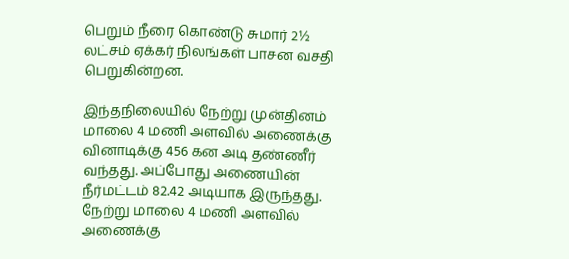பெறும் நீரை கொண்டு சுமார் 2½ லட்சம் ஏக்கர் நிலங்கள் பாசன வசதி பெறுகின்றன.

இந்தநிலையில் நேற்று முன்தினம் மாலை 4 மணி அளவில் அணைக்கு வினாடிக்கு 456 கன அடி தண்ணீர் வந்தது. அப்போது அணையின் நீர்மட்டம் 82.42 அடியாக இருந்தது. நேற்று மாலை 4 மணி அளவில் அணைக்கு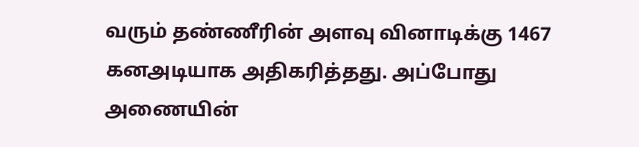வரும் தண்ணீரின் அளவு வினாடிக்கு 1467 கனஅடியாக அதிகரித்தது. அப்போது அணையின்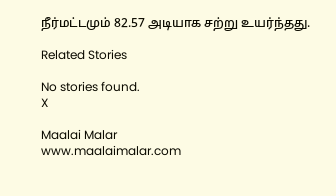நீர்மட்டமும் 82.57 அடியாக சற்று உயர்ந்தது.

Related Stories

No stories found.
X

Maalai Malar
www.maalaimalar.com